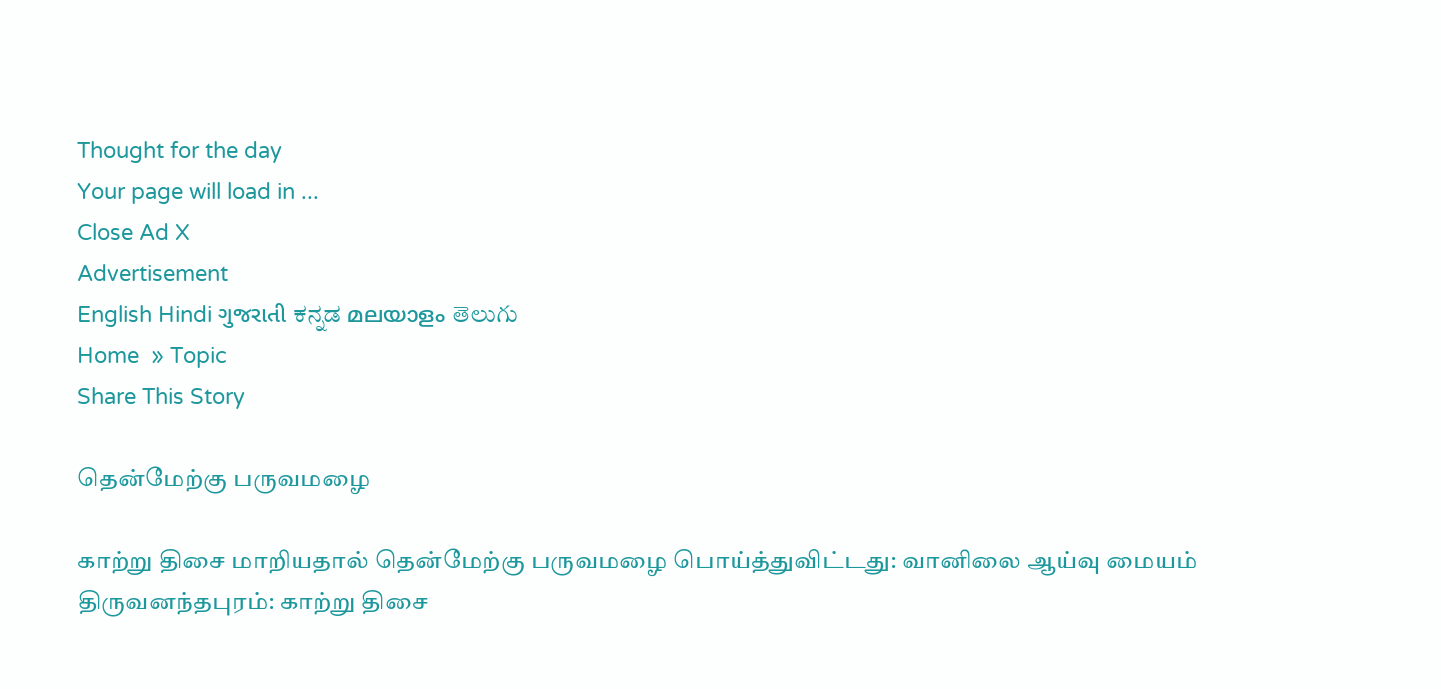Thought for the day
Your page will load in ...
Close Ad X
Advertisement
English Hindi ગુજરાતી ಕನ್ನಡ മലയാളം తెలుగు
Home  » Topic
Share This Story

தென்மேற்கு பருவமழை

காற்று திசை மாறியதால் தென்மேற்கு பருவமழை பொய்த்துவிட்டது: வானிலை ஆய்வு மையம்
திருவனந்தபுரம்: காற்று திசை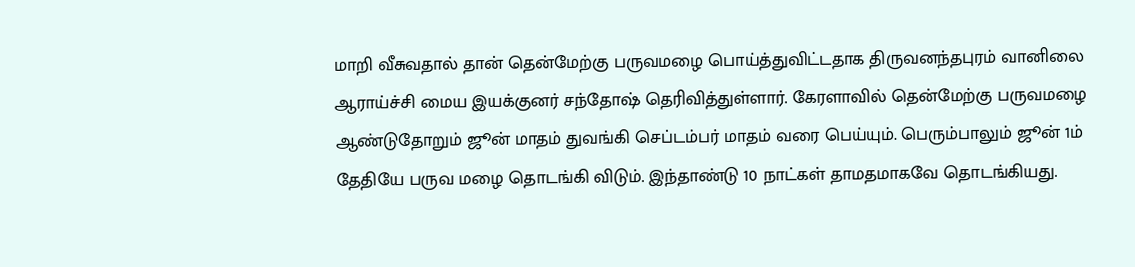மாறி வீசுவதால் தான் தென்மேற்கு பருவமழை பொய்த்துவிட்டதாக திருவனந்தபுரம் வானிலை ஆராய்ச்சி மைய இயக்குனர் சந்தோஷ் தெரிவித்துள்ளார். கேரளாவில் தென்மேற்கு பருவமழை ஆண்டுதோறும் ஜூன் மாதம் துவங்கி செப்டம்பர் மாதம் வரை பெய்யும். பெரும்பாலும் ஜூன் 1ம் தேதியே பருவ மழை தொடங்கி விடும். இந்தாண்டு 10 நாட்கள் தாமதமாகவே தொடங்கியது.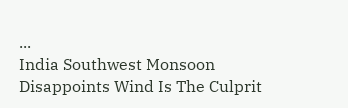...
India Southwest Monsoon Disappoints Wind Is The Culprit